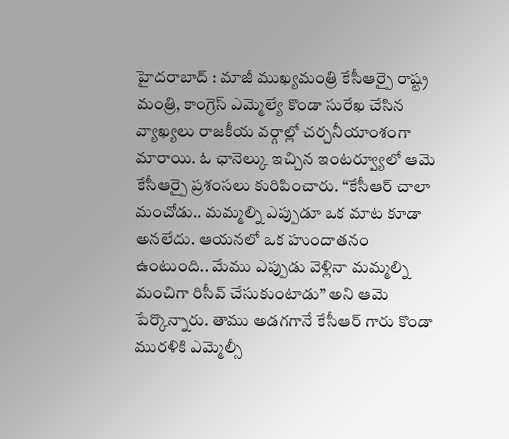హైదరాబాద్ : మాజీ ముఖ్యమంత్రి కేసీఆర్పై రాష్ట్ర మంత్రి, కాంగ్రెస్ ఎమ్మెల్యే కొండా సురేఖ చేసిన వ్యాఖ్యలు రాజకీయ వర్గాల్లో చర్చనీయాంశంగా మారాయి. ఓ ఛానెల్కు ఇచ్చిన ఇంటర్వ్యూలో ఆమె కేసీఆర్పై ప్రశంసలు కురిపించారు. “కేసీఆర్ చాలా మంచోడు.. మమ్మల్ని ఎప్పుడూ ఒక మాట కూడా అనలేదు. ఆయనలో ఒక హుందాతనం ఉంటుంది.. మేము ఎప్పుడు వెళ్లినా మమ్మల్ని మంచిగా రిసీవ్ చేసుకుంటాడు” అని ఆమె పేర్కొన్నారు. తాము అడగగానే కేసీఆర్ గారు కొండా మురళికి ఎమ్మెల్సీ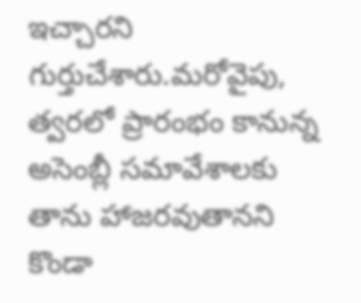ఇచ్చారని గుర్తుచేశారు.మరోవైపు, త్వరలో ప్రారంభం కానున్న అసెంబ్లీ సమావేశాలకు తాను హాజరవుతానని కొండా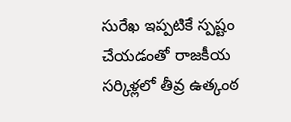సురేఖ ఇప్పటికే స్పష్టం చేయడంతో రాజకీయ సర్కిళ్లలో తీవ్ర ఉత్కంఠ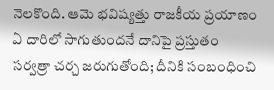నెలకొంది. ఆమె భవిష్యత్తు రాజకీయ ప్రయాణం ఏ దారిలో సాగుతుందనే దానిపై ప్రస్తుతం సర్వత్రా చర్చ జరుగుతోంది; దీనికి సంబంధించి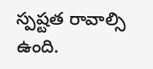స్పష్టత రావాల్సి ఉంది.